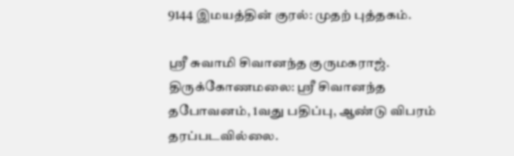9144 இமயத்தின் குரல்: முதற் புத்தகம்.

ஸ்ரீ சுவாமி சிவானந்த குருமகராஜ். திருக்கோணமலை: ஸ்ரீ சிவானந்த தபோவனம், 1வது பதிப்பு, ஆண்டு விபரம் தரப்படவில்லை.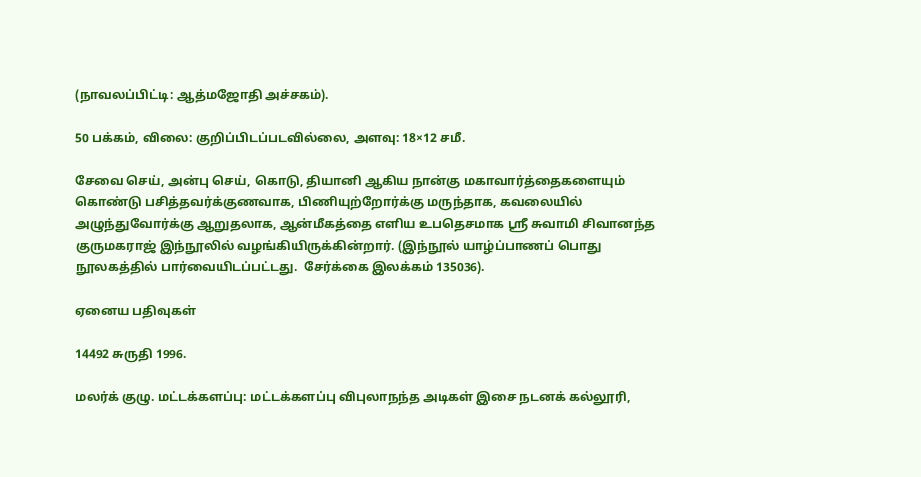(நாவலப்பிட்டி: ஆத்மஜோதி அச்சகம்).

50 பக்கம், விலை: குறிப்பிடப்படவில்லை, அளவு: 18×12 சமீ.

சேவை செய், அன்பு செய், கொடு, தியானி ஆகிய நான்கு மகாவார்த்தைகளையும் கொண்டு பசித்தவர்க்குணவாக, பிணியுற்றோர்க்கு மருந்தாக, கவலையில் அழுந்துவோர்க்கு ஆறுதலாக, ஆன்மீகத்தை எளிய உபதெசமாக ஸ்ரீ சுவாமி சிவானந்த குருமகராஜ் இந்நூலில் வழங்கியிருக்கின்றார். (இந்நூல் யாழ்ப்பாணப் பொது நூலகத்தில் பார்வையிடப்பட்டது.  சேர்க்கை இலக்கம் 135036).

ஏனைய பதிவுகள்

14492 சுருதி 1996.

மலர்க் குழு. மட்டக்களப்பு: மட்டக்களப்பு விபுலாநந்த அடிகள் இசை நடனக் கல்லூரி,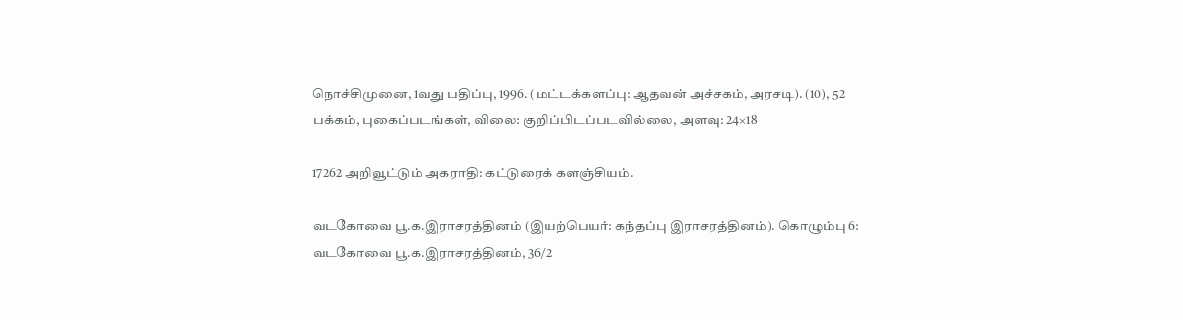நொச்சிமுனை, 1வது பதிப்பு, 1996. (மட்டக்களப்பு: ஆதவன் அச்சகம், அரசடி). (10), 52 பக்கம், புகைப்படங்கள், விலை: குறிப்பிடப்படவில்லை, அளவு: 24×18

17262 அறிவூட்டும் அகராதி: கட்டுரைக் களஞ்சியம்.

வடகோவை பூ.க.இராசரத்தினம் (இயற்பெயர்: கந்தப்பு இராசரத்தினம்). கொழும்பு 6: வடகோவை பூ.க.இராசரத்தினம், 36/2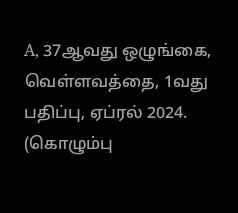A, 37ஆவது ஒழுங்கை, வெள்ளவத்தை, 1வது பதிப்பு, ஏப்ரல் 2024. (கொழும்பு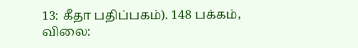13: கீதா பதிப்பகம்). 148 பக்கம், விலை: